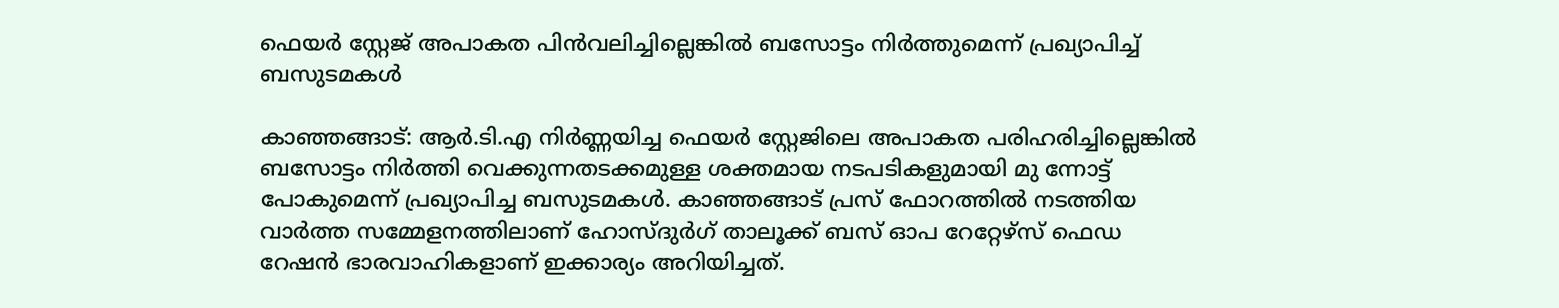ഫെയര്‍ സ്റ്റേജ് അപാകത പിന്‍വലിച്ചില്ലെങ്കില്‍ ബസോട്ടം നിര്‍ത്തുമെന്ന് പ്രഖ്യാപിച്ച് ബസുടമകള്‍

കാഞ്ഞങ്ങാട്: ആര്‍.ടി.എ നിര്‍ണ്ണയിച്ച ഫെയര്‍ സ്റ്റേജിലെ അപാകത പരിഹരിച്ചില്ലെങ്കില്‍ ബസോട്ടം നിര്‍ത്തി വെക്കുന്നതടക്കമുള്ള ശക്തമായ നടപടികളുമായി മു ന്നോട്ട് പോകുമെന്ന് പ്രഖ്യാപിച്ച ബസുടമകള്‍. കാഞ്ഞങ്ങാട് പ്രസ് ഫോറത്തില്‍ നടത്തിയ വാര്‍ത്ത സമ്മേളനത്തിലാണ് ഹോസ്ദുര്‍ഗ് താലൂക്ക് ബസ് ഓപ റേറ്റേഴ്സ് ഫെഡ റേഷന്‍ ഭാരവാഹികളാണ് ഇക്കാര്യം അറിയിച്ചത്.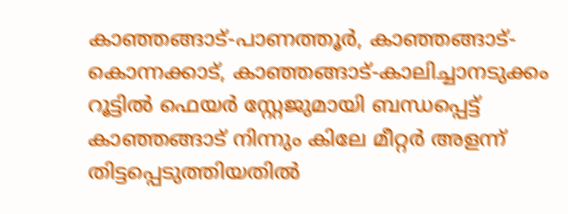കാഞ്ഞങ്ങാട്-പാണത്തൂര്‍, കാഞ്ഞങ്ങാട്-കൊന്നക്കാട്, കാഞ്ഞങ്ങാട്-കാലിച്ചാനടുക്കം റൂട്ടില്‍ ഫെയര്‍ സ്റ്റേജുമായി ബന്ധപ്പെട്ട് കാഞ്ഞങ്ങാട് നിന്നും കിലേ മീറ്റര്‍ അളന്ന് തിട്ടപ്പെടുത്തിയതില്‍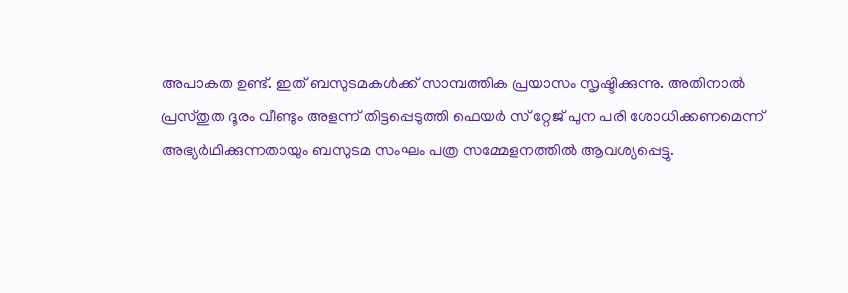അപാകത ഉണ്ട്. ഇത് ബസുടമകള്‍ക്ക് സാമ്പത്തിക പ്രയാസം സൃഷ്ടിക്കുന്നു. അതിനാല്‍ പ്രസ്തുത ദൂരം വീണ്ടും അളന്ന് തിട്ടപ്പെടുത്തി ഫെയര്‍ സ് റ്റേജ് പുന പരി ശോധിക്കണമെന്ന് അഭ്യര്‍ഥിക്കുന്നതായും ബസുടമ സംഘം പത്ര സമ്മേളനത്തില്‍ ആവശ്യപ്പെട്ടു.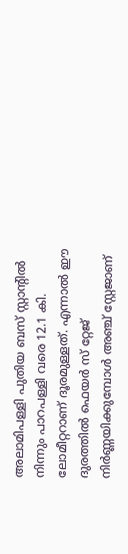അലാമിപള്ളി പുതിയ ബസ് സ്റ്റാന്റില്‍ നിന്നും പാറപള്ളി വരെ 12.1 കി. ലോമീറ്ററാണ് ദൂരമുള്ളത്. എന്നാല്‍ ഈ ദുരത്തില്‍ ഫെയര്‍ സ് റ്റേജ് നിര്‍ണ്ണയിക്കുമ്പോള്‍ അഞ്ച് സ്റ്റേജാണ്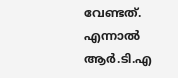വേണ്ടത്. എന്നാല്‍ ആര്‍.ടി.എ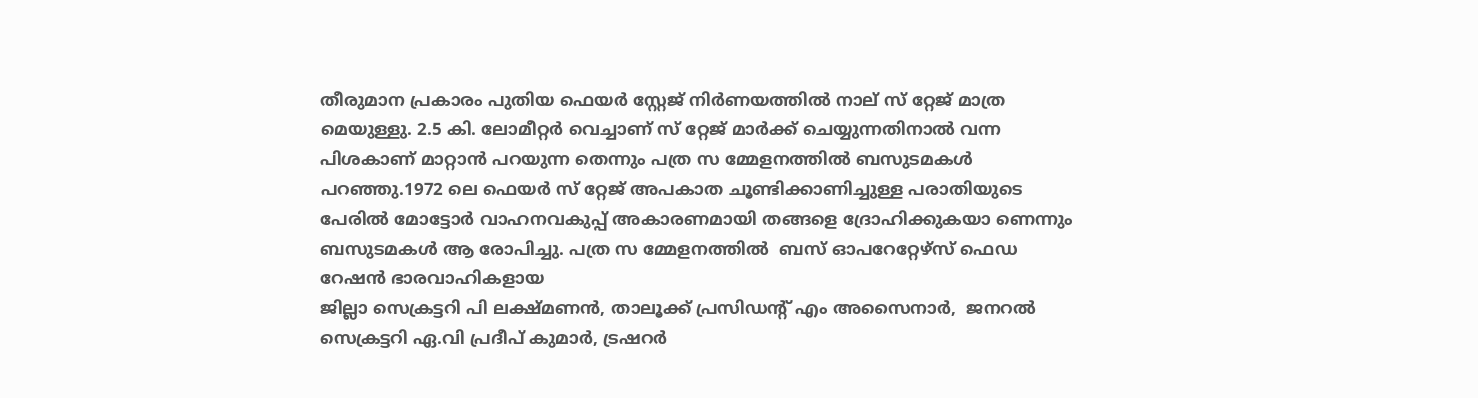തീരുമാന പ്രകാരം പുതിയ ഫെയര്‍ സ്റ്റേജ് നിര്‍ണയത്തില്‍ നാല് സ് റ്റേജ് മാത്ര മെയുള്ളു. 2.5 കി. ലോമീറ്റര്‍ വെച്ചാണ് സ് റ്റേജ് മാര്‍ക്ക് ചെയ്യുന്നതിനാല്‍ വന്ന പിശകാണ് മാറ്റാന്‍ പറയുന്ന തെന്നും പത്ര സ മ്മേളനത്തില്‍ ബസുടമകള്‍ പറഞ്ഞു.1972 ലെ ഫെയര്‍ സ് റ്റേജ് അപകാത ചൂണ്ടിക്കാണിച്ചുള്ള പരാതിയുടെ പേരില്‍ മോട്ടോര്‍ വാഹനവകുപ്പ് അകാരണമായി തങ്ങളെ ദ്രോഹിക്കുകയാ ണെന്നും ബസുടമകള്‍ ആ രോപിച്ചു. പത്ര സ മ്മേളനത്തില്‍  ബസ് ഓപറേറ്റേഴ്സ് ഫെഡ റേഷന്‍ ഭാരവാഹികളായ
ജില്ലാ സെക്രട്ടറി പി ലക്ഷ്മണന്‍, താലൂക്ക് പ്രസിഡന്റ് എം അസൈനാര്‍,  ജനറല്‍ സെക്രട്ടറി ഏ.വി പ്രദീപ് കുമാര്‍, ട്രഷറര്‍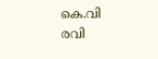കെ.വി രവി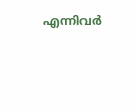എന്നിവര്‍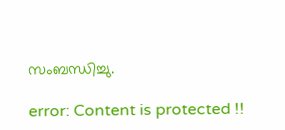സംബന്ധിച്ചു.

error: Content is protected !!